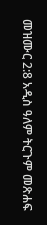መዝሙር 2:8 አዲስ ዓለም ትርጉም መጽሐፍ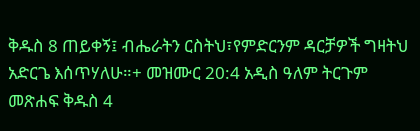ቅዱስ 8 ጠይቀኝ፤ ብሔራትን ርስትህ፣የምድርንም ዳርቻዎች ግዛትህ አድርጌ እሰጥሃለሁ።+ መዝሙር 20:4 አዲስ ዓለም ትርጉም መጽሐፍ ቅዱስ 4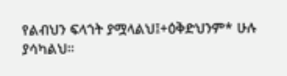የልብህን ፍላጎት ያሟላልህ፤+ዕቅድህንም* ሁሉ ያሳካልህ።